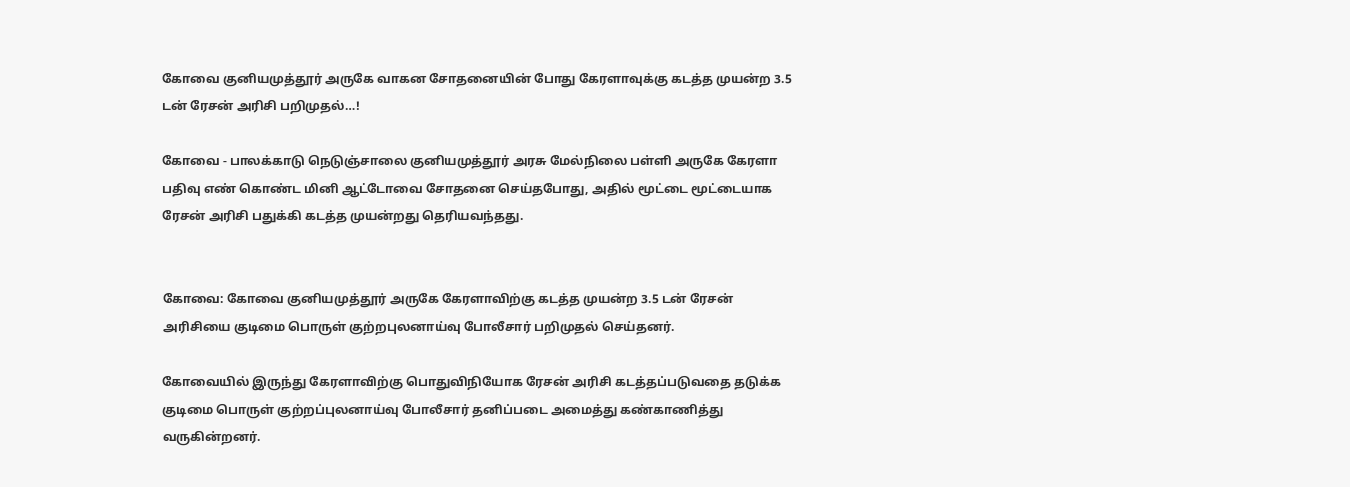கோவை குனியமுத்தூர் அருகே வாகன சோதனையின் போது கேரளாவுக்கு கடத்த முயன்ற 3.5 டன் ரேசன் அரிசி பறிமுதல்…!

கோவை - பாலக்காடு நெடுஞ்சாலை குனியமுத்தூர் அரசு மேல்நிலை பள்ளி அருகே கேரளா பதிவு எண் கொண்ட மினி ஆட்டோவை சோதனை செய்தபோது, அதில் மூட்டை மூட்டையாக ரேசன் அரிசி பதுக்கி கடத்த முயன்றது தெரியவந்தது.


கோவை: கோவை குனியமுத்தூர் அருகே கேரளாவிற்கு கடத்த முயன்ற 3.5 டன் ரேசன் அரிசியை குடிமை பொருள் குற்றபுலனாய்வு போலீசார் பறிமுதல் செய்தனர்.

கோவையில் இருந்து கேரளாவிற்கு பொதுவிநியோக ரேசன் அரிசி கடத்தப்படுவதை தடுக்க குடிமை பொருள் குற்றப்புலனாய்வு போலீசார் தனிப்படை அமைத்து கண்காணித்து வருகின்றனர்.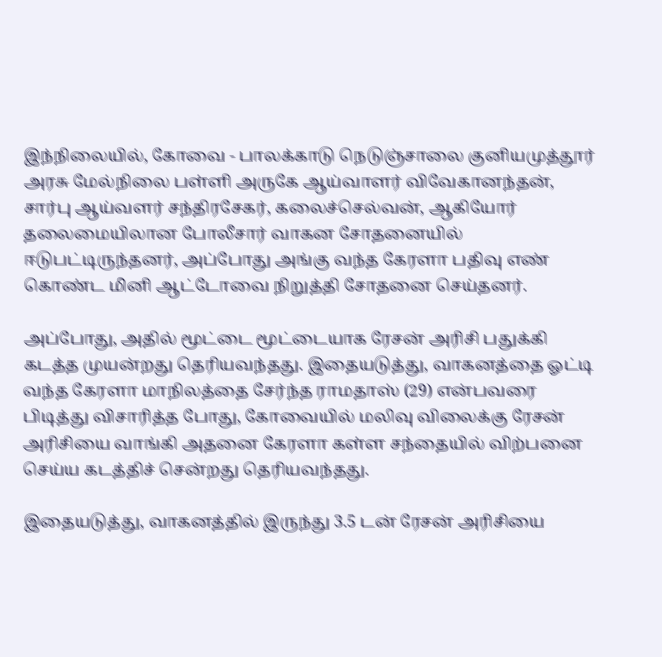இந்நிலையில், கோவை - பாலக்காடு நெடுஞ்சாலை குனியமுத்தூர் அரசு மேல்நிலை பள்ளி அருகே ஆய்வாளர் விவேகானந்தன், சார்பு ஆய்வளர் சந்திரசேகர், கலைச்செல்வன், ஆகியோர் தலைமையிலான போலீசார் வாகன சோதனையில் ஈடுபட்டிருந்தனர், அப்போது அங்கு வந்த கேரளா பதிவு எண் கொண்ட மினி ஆட்டோவை நிறுத்தி சோதனை செய்தனர்.

அப்போது, அதில் மூட்டை மூட்டையாக ரேசன் அரிசி பதுக்கி கடத்த முயன்றது தெரியவந்தது. இதையடுத்து, வாகனத்தை ஓட்டி வந்த கேரளா மாநிலத்தை சேர்ந்த ராமதாஸ் (29) என்பவரை பிடித்து விசாரித்த போது, கோவையில் மலிவு விலைக்கு ரேசன் அரிசியை வாங்கி அதனை கேரளா கள்ள சந்தையில் விற்பனை செய்ய கடத்திச் சென்றது தெரியவந்தது.

இதையடுத்து, வாகனத்தில் இருந்து 3.5 டன் ரேசன் அரிசியை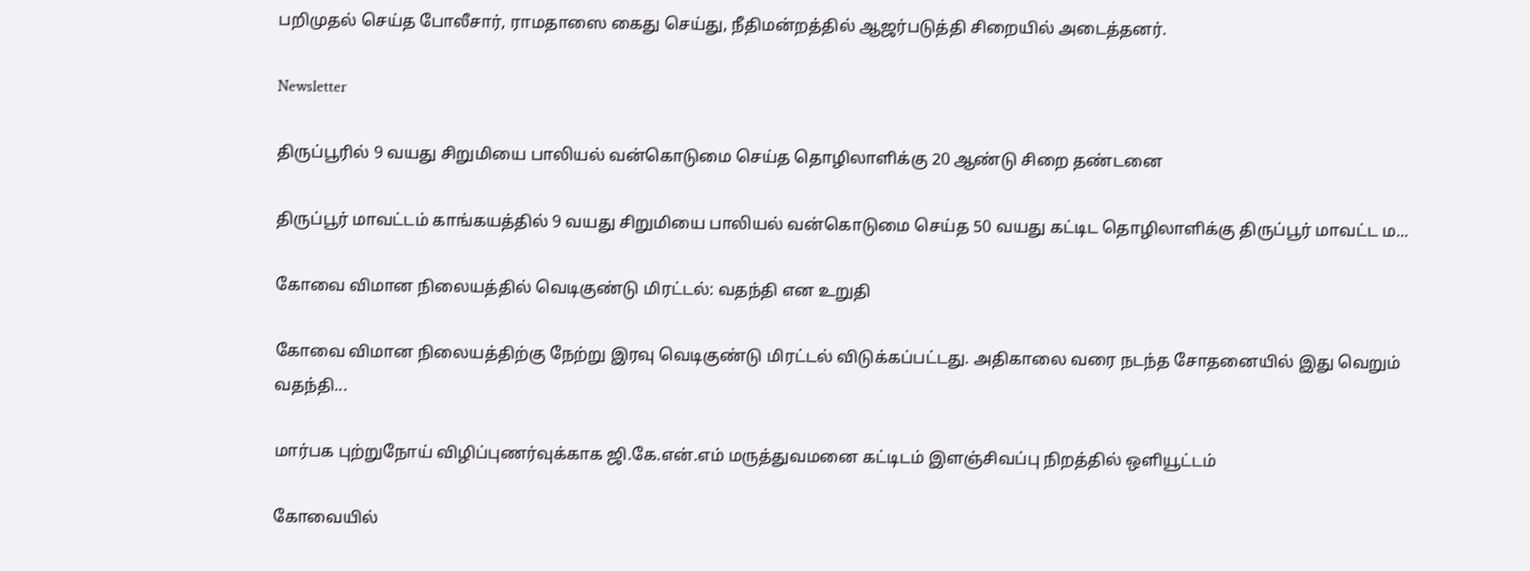பறிமுதல் செய்த போலீசார், ராமதாஸை கைது செய்து, நீதிமன்றத்தில் ஆஜர்படுத்தி சிறையில் அடைத்தனர்.

Newsletter

திருப்பூரில் 9 வயது சிறுமியை பாலியல் வன்கொடுமை செய்த தொழிலாளிக்கு 20 ஆண்டு சிறை தண்டனை

திருப்பூர் மாவட்டம் காங்கயத்தில் 9 வயது சிறுமியை பாலியல் வன்கொடுமை செய்த 50 வயது கட்டிட தொழிலாளிக்கு திருப்பூர் மாவட்ட ம...

கோவை விமான நிலையத்தில் வெடிகுண்டு மிரட்டல்: வதந்தி என உறுதி

கோவை விமான நிலையத்திற்கு நேற்று இரவு வெடிகுண்டு மிரட்டல் விடுக்கப்பட்டது. அதிகாலை வரை நடந்த சோதனையில் இது வெறும் வதந்தி...

மார்பக புற்றுநோய் விழிப்புணர்வுக்காக ஜி.கே.என்.எம் மருத்துவமனை கட்டிடம் இளஞ்சிவப்பு நிறத்தில் ஒளியூட்டம்

கோவையில்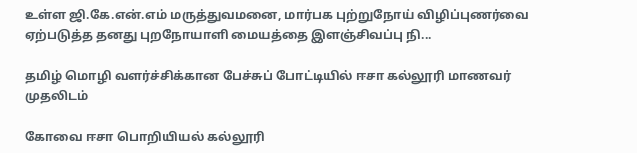உள்ள ஜி.கே.என்.எம் மருத்துவமனை, மார்பக புற்றுநோய் விழிப்புணர்வை ஏற்படுத்த தனது புறநோயாளி மையத்தை இளஞ்சிவப்பு நி...

தமிழ் மொழி வளர்ச்சிக்கான பேச்சுப் போட்டியில் ஈசா கல்லூரி மாணவர் முதலிடம்

கோவை ஈசா பொறியியல் கல்லூரி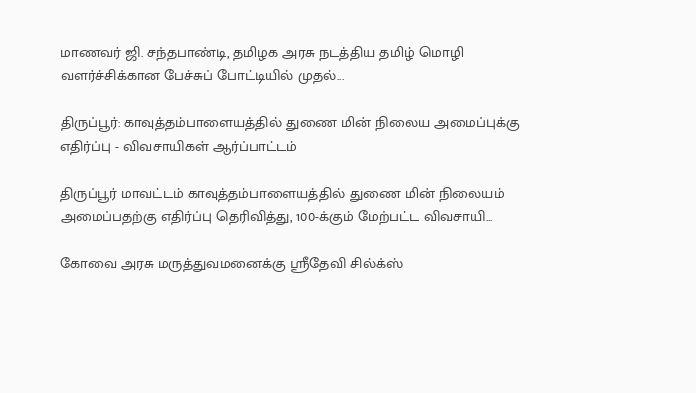மாணவர் ஜி. சந்தபாண்டி, தமிழக அரசு நடத்திய தமிழ் மொழி வளர்ச்சிக்கான பேச்சுப் போட்டியில் முதல்...

திருப்பூர்: காவுத்தம்பாளையத்தில் துணை மின் நிலைய அமைப்புக்கு எதிர்ப்பு - விவசாயிகள் ஆர்ப்பாட்டம்

திருப்பூர் மாவட்டம் காவுத்தம்பாளையத்தில் துணை மின் நிலையம் அமைப்பதற்கு எதிர்ப்பு தெரிவித்து, 100-க்கும் மேற்பட்ட விவசாயி...

கோவை அரசு மருத்துவமனைக்கு ஸ்ரீதேவி சில்க்ஸ்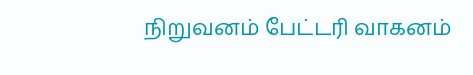நிறுவனம் பேட்டரி வாகனம்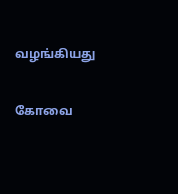வழங்கியது

கோவை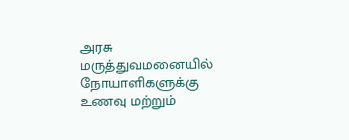அரசு மருத்துவமனையில் நோயாளிகளுக்கு உணவு மற்றும்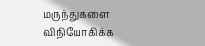மருந்துகளை விநியோகிக்க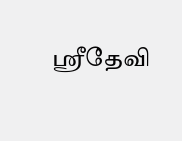ஸ்ரீதேவி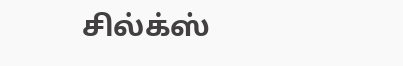சில்க்ஸ்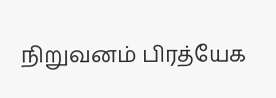நிறுவனம் பிரத்யேக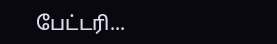பேட்டரி...